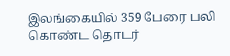இலங்கையில் 359 பேரை பலி கொண்ட தொடர்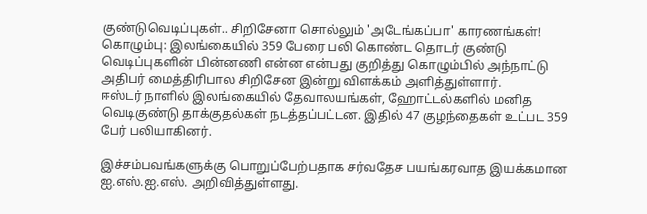குண்டுவெடிப்புகள்.. சிறிசேனா சொல்லும் 'அடேங்கப்பா' காரணங்கள்!
கொழும்பு: இலங்கையில் 359 பேரை பலி கொண்ட தொடர் குண்டு வெடிப்புகளின் பின்னணி என்ன என்பது குறித்து கொழும்பில் அந்நாட்டு அதிபர் மைத்திரிபால சிறிசேன இன்று விளக்கம் அளித்துள்ளார்.
ஈஸ்டர் நாளில் இலங்கையில் தேவாலயங்கள், ஹோட்டல்களில் மனித வெடிகுண்டு தாக்குதல்கள் நடத்தப்பட்டன. இதில் 47 குழந்தைகள் உட்பட 359 பேர் பலியாகினர்.

இச்சம்பவங்களுக்கு பொறுப்பேற்பதாக சர்வதேச பயங்கரவாத இயக்கமான ஐ.எஸ்.ஐ.எஸ். அறிவித்துள்ளது.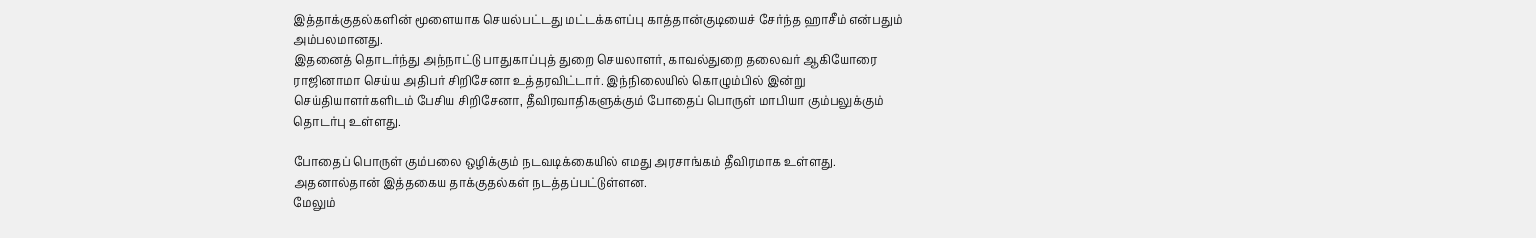இத்தாக்குதல்களின் மூளையாக செயல்பட்டது மட்டக்களப்பு காத்தான்குடியைச் சேர்ந்த ஹாசீம் என்பதும் அம்பலமானது.
இதனைத் தொடர்ந்து அந்நாட்டு பாதுகாப்புத் துறை செயலாளர், காவல்துறை தலைவர் ஆகியோரை ராஜினாமா செய்ய அதிபர் சிறிசேனா உத்தரவிட்டார். இந்நிலையில் கொழும்பில் இன்று செய்தியாளர்களிடம் பேசிய சிறிசேனா, தீவிரவாதிகளுக்கும் போதைப் பொருள் மாபியா கும்பலுக்கும் தொடர்பு உள்ளது.

போதைப் பொருள் கும்பலை ஒழிக்கும் நடவடிக்கையில் எமது அரசாங்கம் தீவிரமாக உள்ளது. அதனால்தான் இத்தகைய தாக்குதல்கள் நடத்தப்பட்டுள்ளன.
மேலும்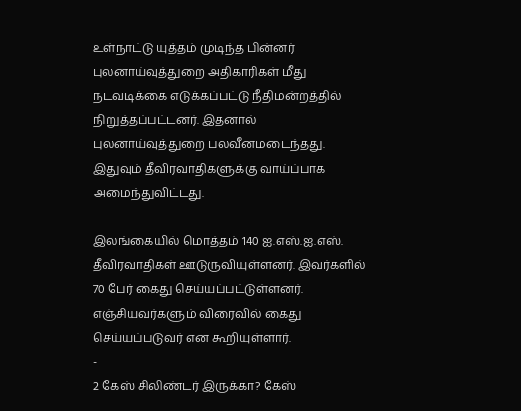உள்நாட்டு யுத்தம் முடிந்த பின்னர் புலனாய்வுத்துறை அதிகாரிகள் மீது நடவடிக்கை எடுக்கப்பட்டு நீதிமன்றத்தில் நிறுத்தப்பட்டனர். இதனால் புலனாய்வுத்துறை பலவீனமடைந்தது. இதுவும் தீவிரவாதிகளுக்கு வாய்ப்பாக அமைந்துவிட்டது.

இலங்கையில் மொத்தம் 140 ஐ.எஸ்.ஐ.எஸ். தீவிரவாதிகள் ஊடுருவியுள்ளனர். இவர்களில் 70 பேர் கைது செய்யப்பட்டுள்ளனர். எஞ்சியவர்களும் விரைவில் கைது செய்யப்படுவர் என கூறியுள்ளார்.
-
2 கேஸ் சிலிண்டர் இருக்கா? கேஸ்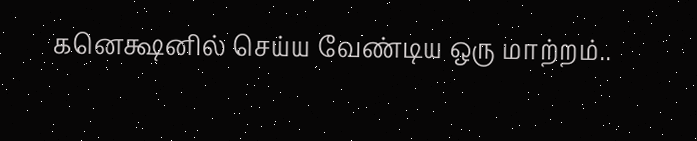கனெக்ஷனில் செய்ய வேண்டிய ஒரு மாற்றம்..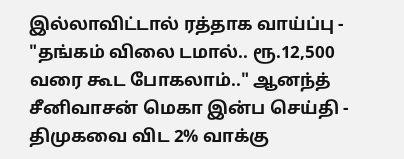இல்லாவிட்டால் ரத்தாக வாய்ப்பு -
"தங்கம் விலை டமால்.. ரூ.12,500 வரை கூட போகலாம்.." ஆனந்த் சீனிவாசன் மெகா இன்ப செய்தி -
திமுகவை விட 2% வாக்கு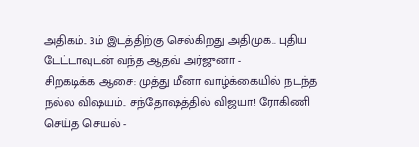அதிகம்.. 3ம் இடத்திற்கு செல்கிறது அதிமுக.. புதிய டேட்டாவுடன் வந்த ஆதவ் அர்ஜுனா -
சிறகடிக்க ஆசை: முத்து மீனா வாழ்க்கையில் நடந்த நல்ல விஷயம்.. சந்தோஷத்தில் விஜயா! ரோகிணி செய்த செயல் -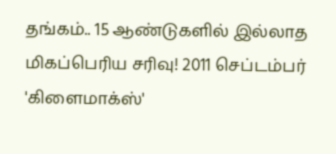தங்கம்.. 15 ஆண்டுகளில் இல்லாத மிகப்பெரிய சரிவு! 2011 செப்டம்பர் 'கிளைமாக்ஸ்'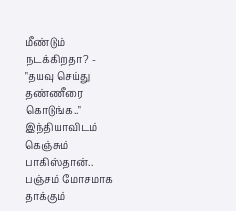மீண்டும் நடக்கிறதா? -
"தயவு செய்து தண்ணீரை கொடுங்க.." இந்தியாவிடம் கெஞ்சும் பாகிஸ்தான்.. பஞ்சம் மோசமாக தாக்கும்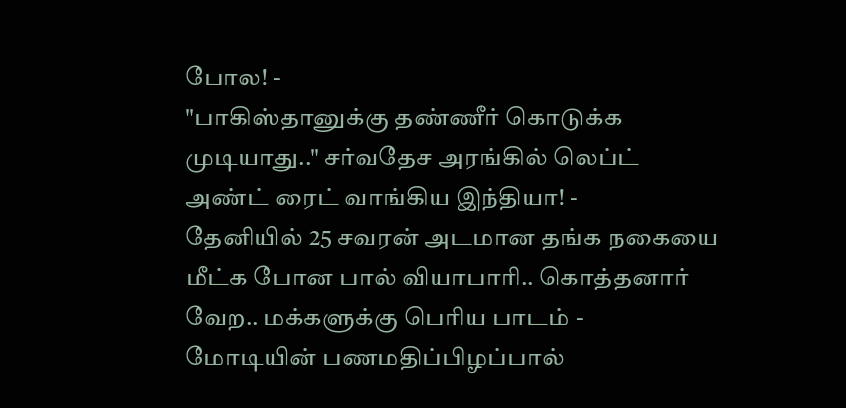போல! -
"பாகிஸ்தானுக்கு தண்ணீர் கொடுக்க முடியாது.." சர்வதேச அரங்கில் லெப்ட் அண்ட் ரைட் வாங்கிய இந்தியா! -
தேனியில் 25 சவரன் அடமான தங்க நகையை மீட்க போன பால் வியாபாரி.. கொத்தனார் வேற.. மக்களுக்கு பெரிய பாடம் -
மோடியின் பணமதிப்பிழப்பால்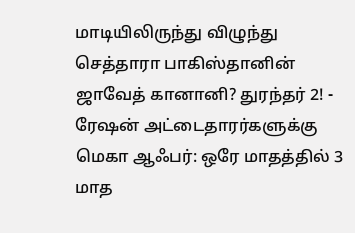மாடியிலிருந்து விழுந்து செத்தாரா பாகிஸ்தானின் ஜாவேத் கானானி? துரந்தர் 2! -
ரேஷன் அட்டைதாரர்களுக்கு மெகா ஆஃபர்: ஒரே மாதத்தில் 3 மாத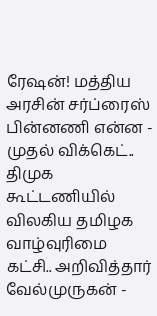ரேஷன்! மத்திய அரசின் சர்ப்ரைஸ் பின்னணி என்ன -
முதல் விக்கெட்.. திமுக கூட்டணியில் விலகிய தமிழக வாழ்வுரிமை கட்சி.. அறிவித்தார் வேல்முருகன் -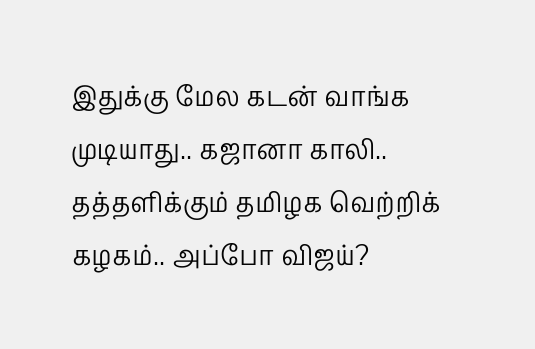இதுக்கு மேல கடன் வாங்க முடியாது.. கஜானா காலி.. தத்தளிக்கும் தமிழக வெற்றிக் கழகம்.. அப்போ விஜய்?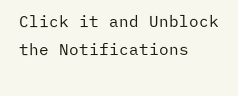Click it and Unblock the Notifications